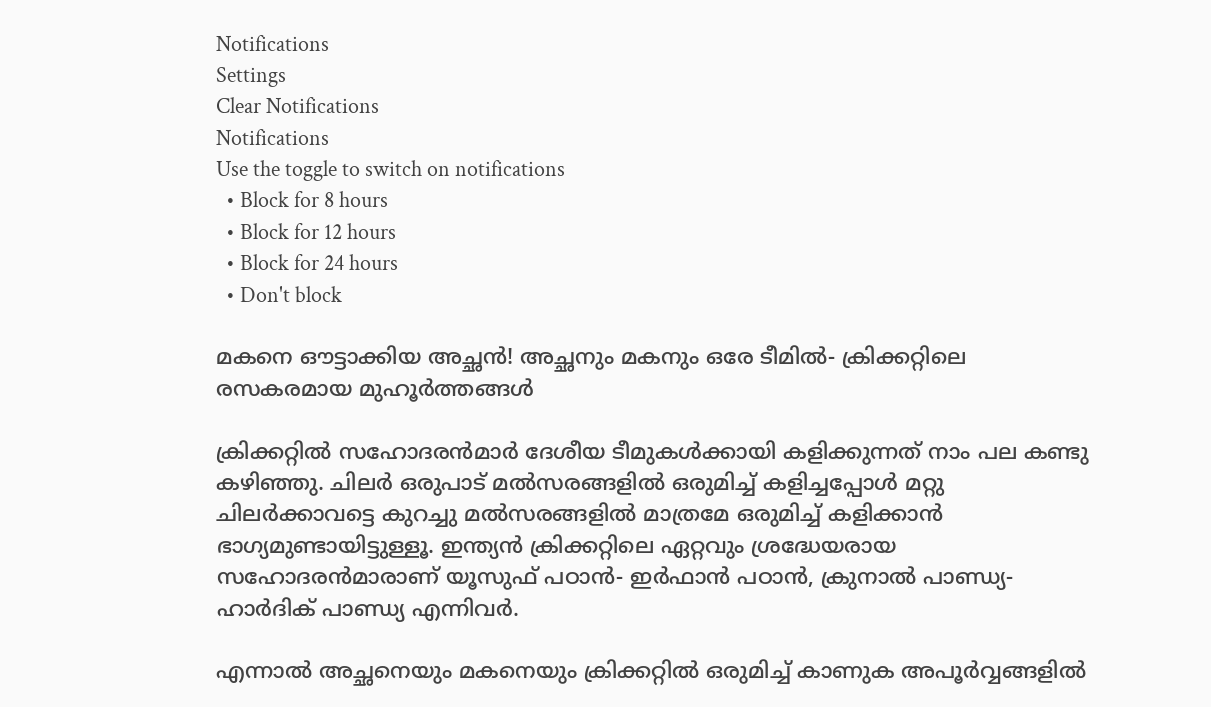Notifications
Settings
Clear Notifications
Notifications
Use the toggle to switch on notifications
  • Block for 8 hours
  • Block for 12 hours
  • Block for 24 hours
  • Don't block

മകനെ ഔട്ടാക്കിയ അച്ഛന്‍! അച്ഛനും മകനും ഒരേ ടീമില്‍- ക്രിക്കറ്റിലെ രസകരമായ മുഹൂര്‍ത്തങ്ങള്‍

ക്രിക്കറ്റില്‍ സഹോദരന്‍മാര്‍ ദേശീയ ടീമുകള്‍ക്കായി കളിക്കുന്നത് നാം പല കണ്ടു കഴിഞ്ഞു. ചിലര്‍ ഒരുപാട് മല്‍സരങ്ങളില്‍ ഒരുമിച്ച് കളിച്ചപ്പോള്‍ മറ്റു ചിലര്‍ക്കാവട്ടെ കുറച്ചു മല്‍സരങ്ങളില്‍ മാത്രമേ ഒരുമിച്ച് കളിക്കാന്‍ ഭാഗ്യമുണ്ടായിട്ടുള്ളൂ. ഇന്ത്യന്‍ ക്രിക്കറ്റിലെ ഏറ്റവും ശ്രദ്ധേയരായ സഹോദരന്‍മാരാണ് യൂസുഫ് പഠാന്‍- ഇര്‍ഫാന്‍ പഠാന്‍, ക്രുനാല്‍ പാണ്ഡ്യ- ഹാര്‍ദിക് പാണ്ഡ്യ എന്നിവര്‍.

എന്നാല്‍ അച്ഛനെയും മകനെയും ക്രിക്കറ്റില്‍ ഒരുമിച്ച് കാണുക അപൂര്‍വ്വങ്ങളില്‍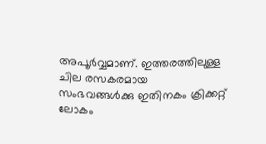അപൂര്‍വ്വമാണ്. ഇത്തരത്തിലുള്ള ചില രസകരമായ സംഭവങ്ങള്‍ക്കു ഇതിനകം ക്രിക്കറ്റ് ലോകം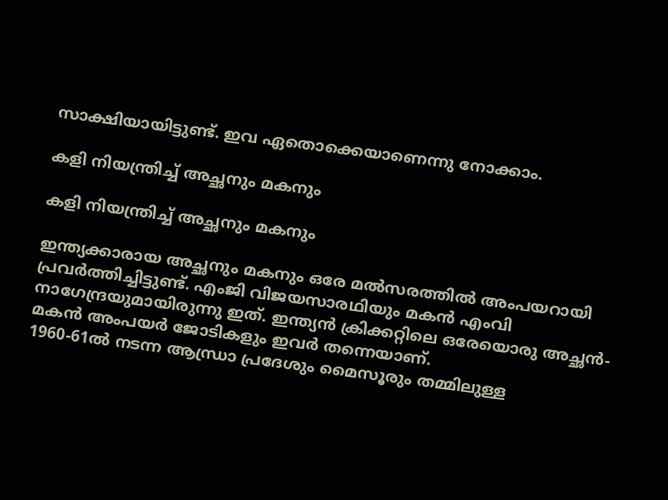സാക്ഷിയായിട്ടുണ്ട്. ഇവ ഏതൊക്കെയാണെന്നു നോക്കാം.

കളി നിയന്ത്രിച്ച് അച്ഛനും മകനും

കളി നിയന്ത്രിച്ച് അച്ഛനും മകനും

ഇന്ത്യക്കാരായ അച്ഛനും മകനും ഒരേ മല്‍സരത്തില്‍ അംപയറായി പ്രവര്‍ത്തിച്ചിട്ടുണ്ട്. എംജി വിജയസാരഥിയും മകന്‍ എംവി നാഗേന്ദ്രയുമായിരുന്നു ഇത്. ഇന്ത്യന്‍ ക്രിക്കറ്റിലെ ഒരേയൊരു അച്ഛന്‍- മകന്‍ അംപയര്‍ ജോടികളും ഇവര്‍ തന്നെയാണ്.
1960-61ല്‍ നടന്ന ആന്ധ്രാ പ്രദേശും മൈസൂരും തമ്മിലുള്ള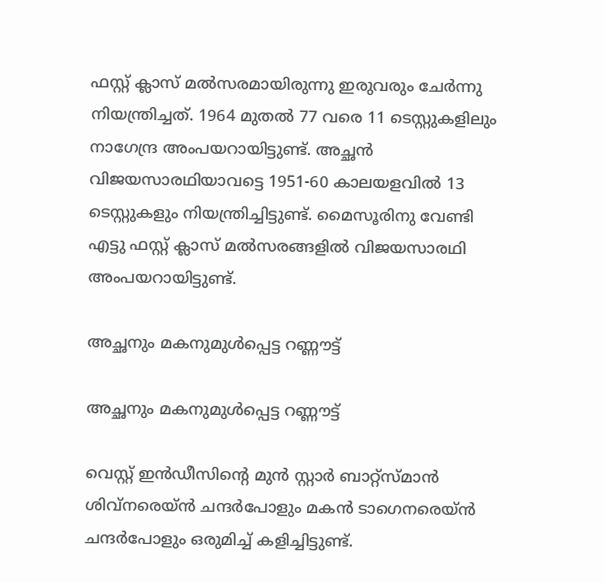ഫസ്റ്റ് ക്ലാസ് മല്‍സരമായിരുന്നു ഇരുവരും ചേര്‍ന്നു നിയന്ത്രിച്ചത്. 1964 മുതല്‍ 77 വരെ 11 ടെസ്റ്റുകളിലും നാഗേന്ദ്ര അംപയറായിട്ടുണ്ട്. അച്ഛന്‍ വിജയസാരഥിയാവട്ടെ 1951-60 കാലയളവില്‍ 13 ടെസ്റ്റുകളും നിയന്ത്രിച്ചിട്ടുണ്ട്. മൈസൂരിനു വേണ്ടി എട്ടു ഫസ്റ്റ് ക്ലാസ് മല്‍സരങ്ങളില്‍ വിജയസാരഥി അംപയറായിട്ടുണ്ട്.

അച്ഛനും മകനുമുള്‍പ്പെട്ട റണ്ണൗട്ട്

അച്ഛനും മകനുമുള്‍പ്പെട്ട റണ്ണൗട്ട്

വെസ്റ്റ് ഇന്‍ഡീസിന്റെ മുന്‍ സ്റ്റാര്‍ ബാറ്റ്‌സ്മാന്‍ ശിവ്‌നരെയ്ന്‍ ചന്ദര്‍പോളും മകന്‍ ടാഗെനരെയ്ന്‍ ചന്ദര്‍പോളും ഒരുമിച്ച് കളിച്ചിട്ടുണ്ട്.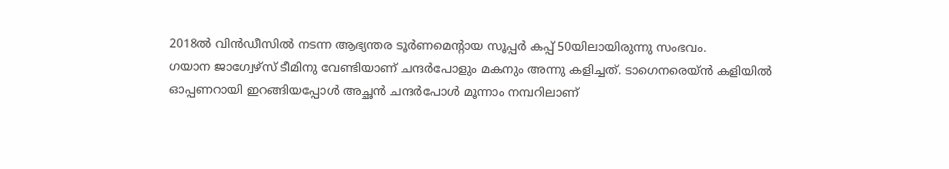2018ല്‍ വിന്‍ഡീസില്‍ നടന്ന ആഭ്യന്തര ടൂര്‍ണമെന്റായ സൂപ്പര്‍ കപ്പ് 50യിലായിരുന്നു സംഭവം.
ഗയാന ജാഗ്വേഴ്‌സ് ടീമിനു വേണ്ടിയാണ് ചന്ദര്‍പോളും മകനും അന്നു കളിച്ചത്. ടാഗെനരെയ്ന്‍ കളിയില്‍ ഓപ്പണറായി ഇറങ്ങിയപ്പോള്‍ അച്ഛന്‍ ചന്ദര്‍പോള്‍ മൂന്നാം നമ്പറിലാണ്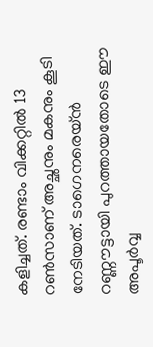കളിച്ചത്. രണ്ടാം വിക്കറ്റില്‍ 13 റണ്‍സാണ് അച്ഛനും മകനും കൂടി നേടിയത്. ടാഗെനരെയ്ന്‍ റണ്ണൗട്ടായി പുറത്തായതോടെ ഈ അപൂര്‍വ്വ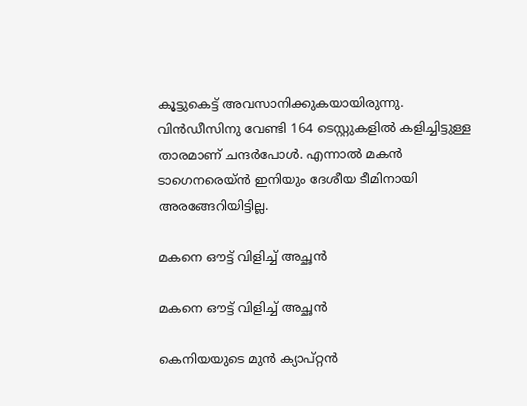കൂട്ടുകെട്ട് അവസാനിക്കുകയായിരുന്നു. വിന്‍ഡീസിനു വേണ്ടി 164 ടെസ്റ്റുകളില്‍ കളിച്ചിട്ടുള്ള താരമാണ് ചന്ദര്‍പോള്‍. എന്നാല്‍ മകന്‍ ടാഗെനരെയ്ന്‍ ഇനിയും ദേശീയ ടീമിനായി അരങ്ങേറിയിട്ടില്ല.

മകനെ ഔട്ട് വിളിച്ച് അച്ഛന്‍

മകനെ ഔട്ട് വിളിച്ച് അച്ഛന്‍

കെനിയയുടെ മുന്‍ ക്യാപ്റ്റന്‍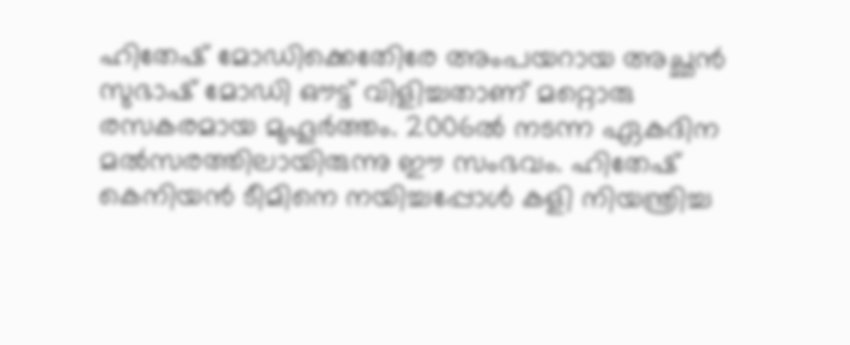ഹിതേഷ് മോഡിക്കെതേിരേ അംപയറായ അച്ഛന്‍ സുഭാഷ് മോഡി ഔട്ട് വിളിച്ചതാണ് മറ്റൊരു രസകരമായ മുഹൂര്‍ത്തം. 2006ല്‍ നടന്ന ഏകദിന മല്‍സരത്തിലായിരുന്നു ഈ സംഭവം. ഹിതേഷ് കെനിയന്‍ ടീമിനെ നയിച്ചപ്പോള്‍ കളി നിയന്ത്രിച്ച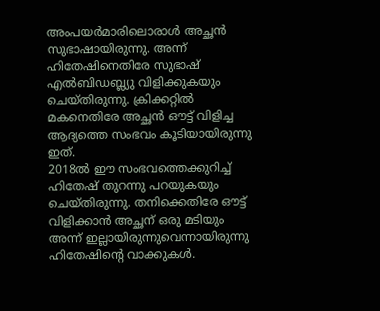അംപയര്‍മാരിലൊരാള്‍ അച്ഛന്‍ സുഭാഷായിരുന്നു. അന്ന് ഹിതേഷിനെതിരേ സുഭാഷ് എല്‍ബിഡബ്ല്യു വിളിക്കുകയും ചെയ്തിരുന്നു. ക്രിക്കറ്റില്‍ മകനെതിരേ അച്ഛന്‍ ഔട്ട് വിളിച്ച ആദ്യത്തെ സംഭവം കൂടിയായിരുന്നു ഇത്.
2018ല്‍ ഈ സംഭവത്തെക്കുറിച്ച് ഹിതേഷ് തുറന്നു പറയുകയും ചെയ്തിരുന്നു. തനിക്കെതിരേ ഔട്ട് വിളിക്കാന്‍ അച്ഛന് ഒരു മടിയും അന്ന് ഇല്ലായിരുന്നുവെന്നായിരുന്നു ഹിതേഷിന്റെ വാക്കുകള്‍.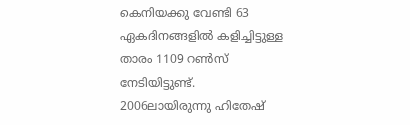കെനിയക്കു വേണ്ടി 63 ഏകദിനങ്ങളില്‍ കളിച്ചിട്ടുള്ള താരം 1109 റണ്‍സ് നേടിയിട്ടുണ്ട്. 2006ലായിരുന്നു ഹിതേഷ്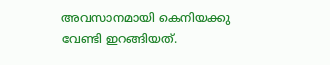അവസാനമായി കെനിയക്കു വേണ്ടി ഇറങ്ങിയത്.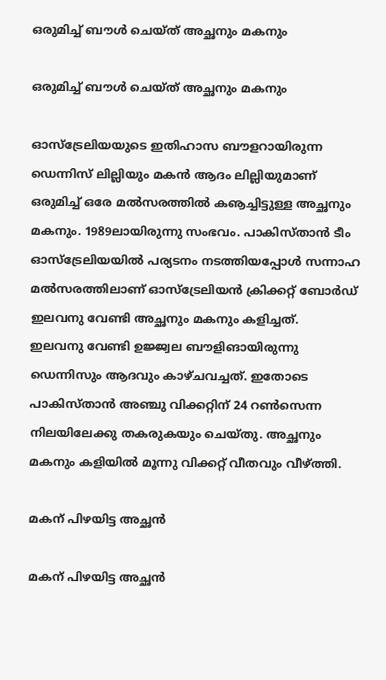ഒരുമിച്ച് ബൗള്‍ ചെയ്ത് അച്ഛനും മകനും

ഒരുമിച്ച് ബൗള്‍ ചെയ്ത് അച്ഛനും മകനും

ഓസ്‌ട്രേലിയയുടെ ഇതിഹാസ ബൗളറായിരുന്ന ഡെന്നിസ് ലില്ലിയും മകന്‍ ആദം ലില്ലിയുമാണ് ഒരുമിച്ച് ഒരേ മല്‍സരത്തില്‍ കൡച്ചിട്ടുള്ള അച്ഛനും മകനും. 1989ലായിരുന്നു സംഭവം. പാകിസ്താന്‍ ടീം ഓസ്‌ട്രേലിയയില്‍ പര്യടനം നടത്തിയപ്പോള്‍ സന്നാഹ മല്‍സരത്തിലാണ് ഓസ്‌ട്രേലിയന്‍ ക്രിക്കറ്റ് ബോര്‍ഡ് ഇലവനു വേണ്ടി അച്ഛനും മകനും കളിച്ചത്.
ഇലവനു വേണ്ടി ഉജ്ജ്വല ബൗളിങായിരുന്നു ഡെന്നിസും ആദവും കാഴ്ചവച്ചത്. ഇതോടെ പാകിസ്താന്‍ അഞ്ചു വിക്കറ്റിന് 24 റണ്‍സെന്ന നിലയിലേക്കു തകരുകയും ചെയ്തു. അച്ഛനും മകനും കളിയില്‍ മൂന്നു വിക്കറ്റ് വീതവും വീഴ്ത്തി.

മകന് പിഴയിട്ട അച്ഛന്‍

മകന് പിഴയിട്ട അച്ഛന്‍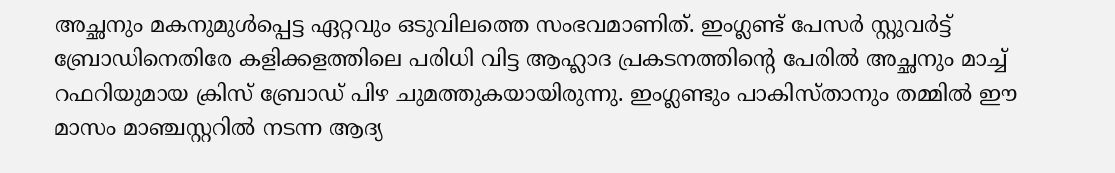അച്ഛനും മകനുമുള്‍പ്പെട്ട ഏറ്റവും ഒടുവിലത്തെ സംഭവമാണിത്. ഇംഗ്ലണ്ട് പേസര്‍ സ്റ്റുവര്‍ട്ട് ബ്രോഡിനെതിരേ കളിക്കളത്തിലെ പരിധി വിട്ട ആഹ്ലാദ പ്രകടനത്തിന്റെ പേരില്‍ അച്ഛനും മാച്ച് റഫറിയുമായ ക്രിസ് ബ്രോഡ് പിഴ ചുമത്തുകയായിരുന്നു. ഇംഗ്ലണ്ടും പാകിസ്താനും തമ്മില്‍ ഈ മാസം മാഞ്ചസ്റ്ററില്‍ നടന്ന ആദ്യ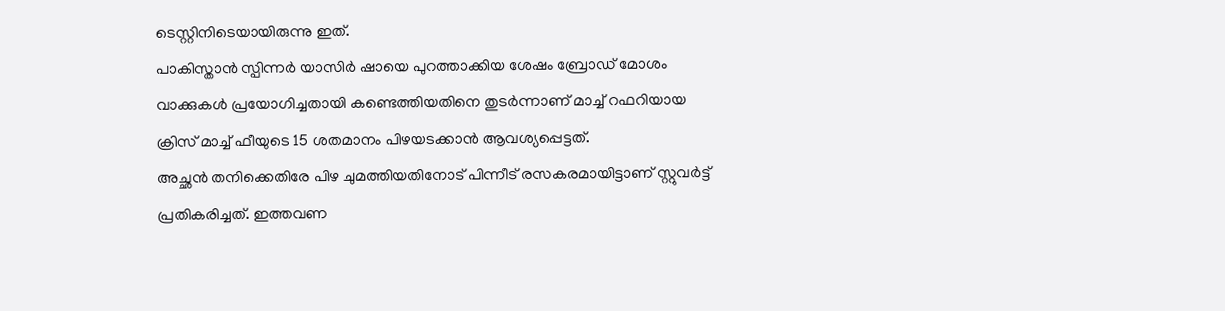ടെസ്റ്റിനിടെയായിരുന്നു ഇത്.
പാകിസ്താന്‍ സ്പിന്നര്‍ യാസിര്‍ ഷായെ പുറത്താക്കിയ ശേഷം ബ്രോഡ് മോശം വാക്കുകള്‍ പ്രയോഗിച്ചതായി കണ്ടെത്തിയതിനെ തുടര്‍ന്നാണ് മാച്ച് റഫറിയായ ക്രിസ് മാച്ച് ഫീയുടെ 15 ശതമാനം പിഴയടക്കാന്‍ ആവശ്യപ്പെട്ടത്.
അച്ഛന്‍ തനിക്കെതിരേ പിഴ ചുമത്തിയതിനോട് പിന്നീട് രസകരമായിട്ടാണ് സ്റ്റുവര്‍ട്ട് പ്രതികരിച്ചത്. ഇത്തവണ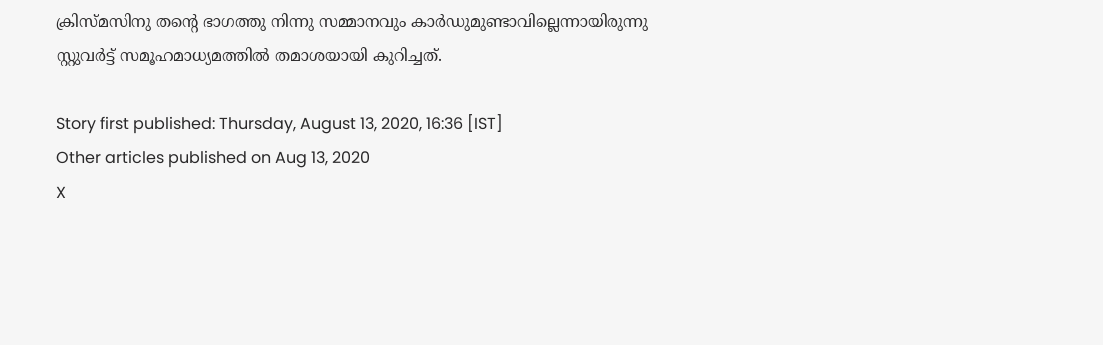ക്രിസ്മസിനു തന്റെ ഭാഗത്തു നിന്നു സമ്മാനവും കാര്‍ഡുമുണ്ടാവില്ലെന്നായിരുന്നു സ്റ്റുവര്‍ട്ട് സമൂഹമാധ്യമത്തില്‍ തമാശയായി കുറിച്ചത്.

Story first published: Thursday, August 13, 2020, 16:36 [IST]
Other articles published on Aug 13, 2020
X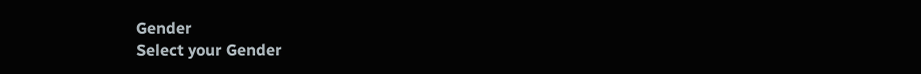Gender
Select your Gender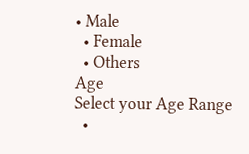• Male
  • Female
  • Others
Age
Select your Age Range
  •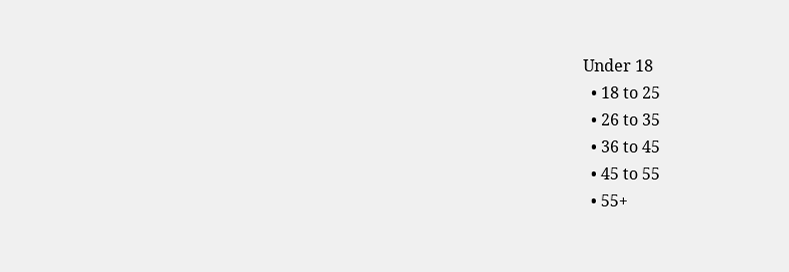Under 18
  • 18 to 25
  • 26 to 35
  • 36 to 45
  • 45 to 55
  • 55+